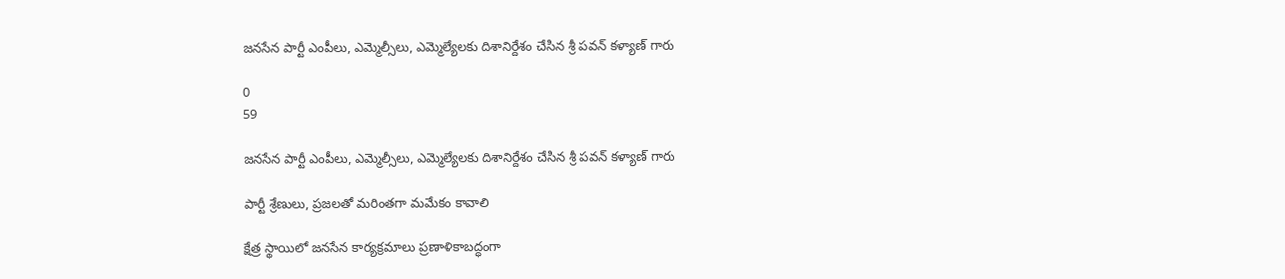జనసేన పార్టీ ఎంపీలు, ఎమ్మెల్సీలు, ఎమ్మెల్యేలకు దిశానిర్దేశం చేసిన శ్రీ పవన్ కళ్యాణ్ గారు

0
59

జనసేన పార్టీ ఎంపీలు, ఎమ్మెల్సీలు, ఎమ్మెల్యేలకు దిశానిర్దేశం చేసిన శ్రీ పవన్ కళ్యాణ్ గారు

పార్టీ శ్రేణులు, ప్రజలతో మరింతగా మమేకం కావాలి

క్షేత్ర స్థాయిలో జనసేన కార్యక్రమాలు ప్రణాళికాబద్ధంగా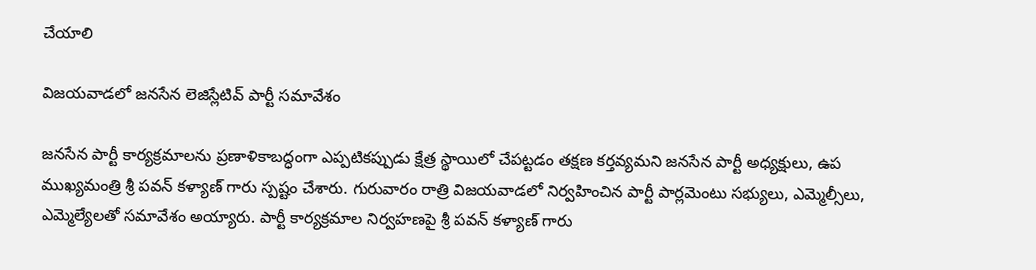చేయాలి

విజయవాడలో జనసేన లెజిస్లేటివ్ పార్టీ సమావేశం

జనసేన పార్టీ కార్యక్రమాలను ప్రణాళికాబద్ధంగా ఎప్పటికప్పుడు క్షేత్ర స్థాయిలో చేపట్టడం తక్షణ కర్తవ్యమని జనసేన పార్టీ అధ్యక్షులు, ఉప ముఖ్యమంత్రి శ్రీ పవన్ కళ్యాణ్ గారు స్పష్టం చేశారు. గురువారం రాత్రి విజయవాడలో నిర్వహించిన పార్టీ పార్లమెంటు సభ్యులు, ఎమ్మెల్సీలు, ఎమ్మెల్యేలతో సమావేశం అయ్యారు. పార్టీ కార్యక్రమాల నిర్వహణపై శ్రీ పవన్ కళ్యాణ్ గారు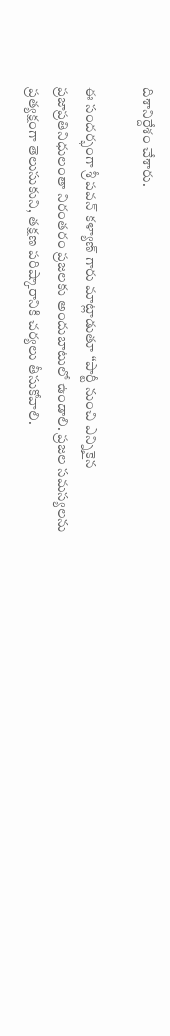దిశానిర్దేశం చేశారు.

ఈ సందర్భంగా శ్రీ పవన్ కళ్యాణ్ గారు మాట్లాడుతూ “పార్టీ నుంచి ఎన్నికైన ప్రజాప్రతినిధులంతా నిరంతరం ప్రజలకు అందుబాటులో ఉండాలి. ప్రజల సమస్యలను ప్రత్యక్షంగా తెలుసుకుని, తక్షణ పరిష్కారానికి చర్యలు తీసుకోవాలి.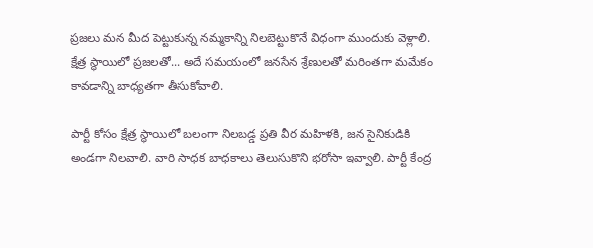ప్రజలు మన మీద పెట్టుకున్న నమ్మకాన్ని నిలబెట్టుకొనే విధంగా ముందుకు వెళ్లాలి. క్షేత్ర స్థాయిలో ప్రజలతో... అదే సమయంలో జనసేన శ్రేణులతో మరింతగా మమేకం కావడాన్ని బాధ్యతగా తీసుకోవాలి.

పార్టీ కోసం క్షేత్ర స్థాయిలో బలంగా నిలబడ్డ ప్రతి వీర మహిళకి, జన సైనికుడికి అండగా నిలవాలి. వారి సాధక బాధకాలు తెలుసుకొని భరోసా ఇవ్వాలి. పార్టీ కేంద్ర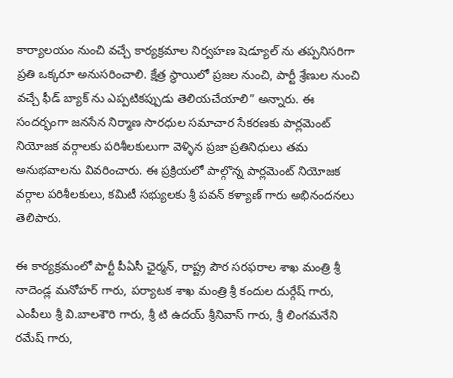కార్యాలయం నుంచి వచ్చే కార్యక్రమాల నిర్వహణ షెడ్యూల్ ను తప్పనిసరిగా ప్రతి ఒక్కరూ అనుసరించాలి. క్షేత్ర స్థాయిలో ప్రజల నుంచి, పార్టీ శ్రేణుల నుంచి వచ్చే ఫీడ్ బ్యాక్ ను ఎప్పటికప్పుడు తెలియచేయాలి” అన్నారు. ఈ సందర్భంగా జనసేన నిర్మాణ సారధుల సమాచార సేకరణకు పార్లమెంట్ నియోజక వర్గాలకు పరిశీలకులుగా వెళ్ళిన ప్రజా ప్రతినిధులు తమ అనుభవాలను వివరించారు. ఈ ప్రక్రియలో పాల్గొన్న పార్లమెంట్ నియోజక వర్గాల పరిశీలకులు, కమిటీ సభ్యులకు శ్రీ పవన్ కళ్యాణ్ గారు అభినందనలు తెలిపారు.

ఈ కార్యక్రమంలో పార్టీ పీఏసీ ఛైర్మన్, రాష్ట్ర పౌర సరఫరాల శాఖ మంత్రి శ్రీ నాదెండ్ల మనోహర్ గారు, పర్యాటక శాఖ మంత్రి శ్రీ కందుల దుర్గేష్ గారు, ఎంపీలు శ్రీ వి.బాలశౌరి గారు, శ్రీ టి ఉదయ్ శ్రీనివాస్ గారు, శ్రీ లింగమనేని రమేష్ గారు,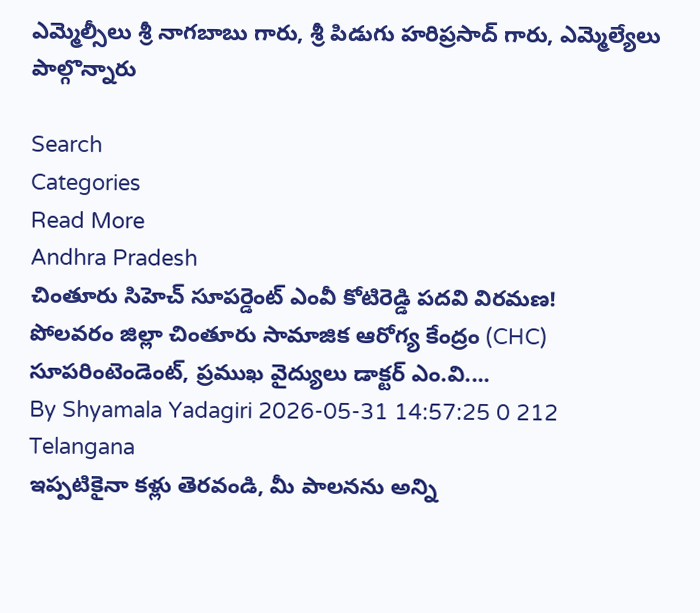ఎమ్మెల్సీలు శ్రీ నాగబాబు గారు, శ్రీ పిడుగు హరిప్రసాద్ గారు, ఎమ్మెల్యేలు పాల్గొన్నారు

Search
Categories
Read More
Andhra Pradesh
చింతూరు సిహెచ్ సూపర్డెంట్ ఎంవీ కోటిరెడ్డి పదవి విరమణ!
పోలవరం జిల్లా చింతూరు సామాజిక ఆరోగ్య కేంద్రం (CHC) సూపరింటెండెంట్, ప్రముఖ వైద్యులు డాక్టర్ ఎం.వి....
By Shyamala Yadagiri 2026-05-31 14:57:25 0 212
Telangana
ఇప్పటికైనా కళ్లు తెరవండి, మీ పాలనను అన్ని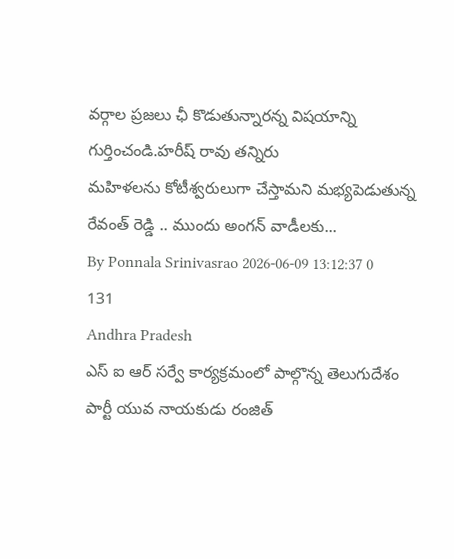వర్గాల ప్రజలు ఛీ కొడుతున్నారన్న విషయాన్ని గుర్తించండి.హరీష్ రావు తన్నిరు
మహిళలను కోటీశ్వరులుగా చేస్తామని మభ్యపెడుతున్న   రేవంత్ రెడ్డి .. ముందు అంగన్ వాడీలకు...
By Ponnala Srinivasrao 2026-06-09 13:12:37 0 131
Andhra Pradesh
ఎస్ ఐ ఆర్ సర్వే కార్యక్రమంలో పాల్గొన్న తెలుగుదేశం పార్టీ యువ నాయకుడు రంజిత్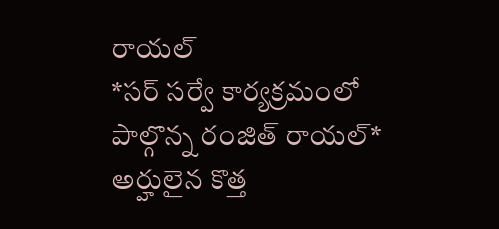రాయల్
*సర్ సర్వే కార్యక్రమంలో పాల్గొన్న రంజిత్ రాయల్*   అర్హులైన కొత్త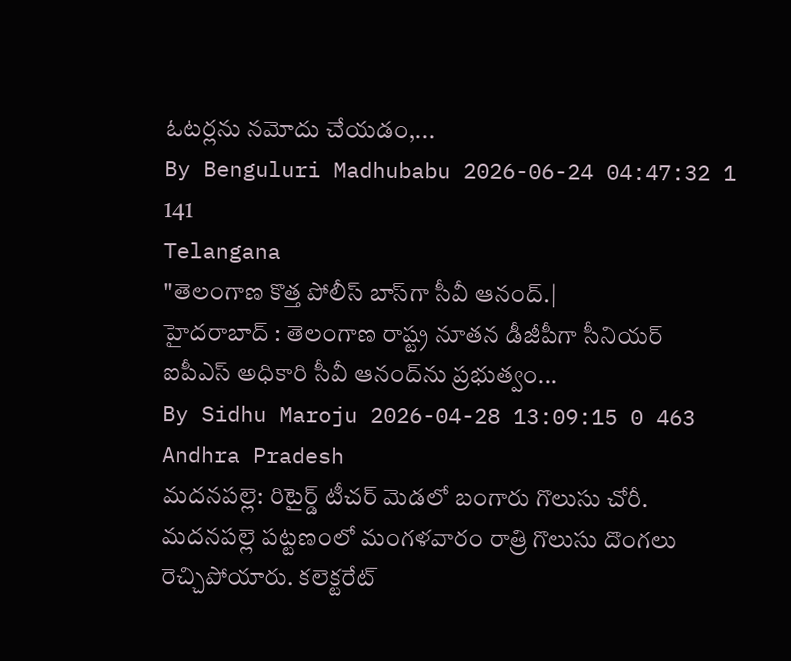ఓటర్లను నమోదు చేయడం,...
By Benguluri Madhubabu 2026-06-24 04:47:32 1 141
Telangana
"తెలంగాణ కొత్త పోలీస్ బాస్‌గా సీవీ ఆనంద్.|
హైదరాబాద్ : తెలంగాణ రాష్ట్ర నూతన డీజీపీగా సీనియర్ ఐపీఎస్ అధికారి సీవీ ఆనంద్‌ను ప్రభుత్వం...
By Sidhu Maroju 2026-04-28 13:09:15 0 463
Andhra Pradesh
మదనపల్లె: రిటైర్డ్ టీచర్ మెడలో బంగారు గొలుసు చోరీ.
మదనపల్లె పట్టణంలో మంగళవారం రాత్రి గొలుసు దొంగలు రెచ్చిపోయారు. కలెక్టరేట్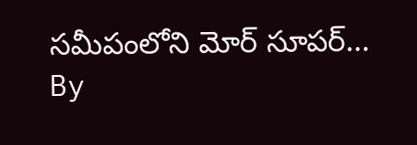సమీపంలోని మోర్ సూపర్...
By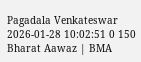Pagadala Venkateswar 2026-01-28 10:02:51 0 150
Bharat Aawaz | BMA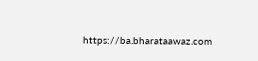https://ba.bharataawaz.com